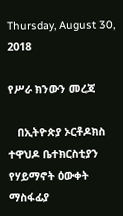Thursday, August 30, 2018

የሥራ ክንውን መረጃ

   በኢትዮጵያ ኦርቶዶክስ ተዋህዶ ቤተክርስቲያን የሃይማኖት ዕውቀት ማስፋፊያ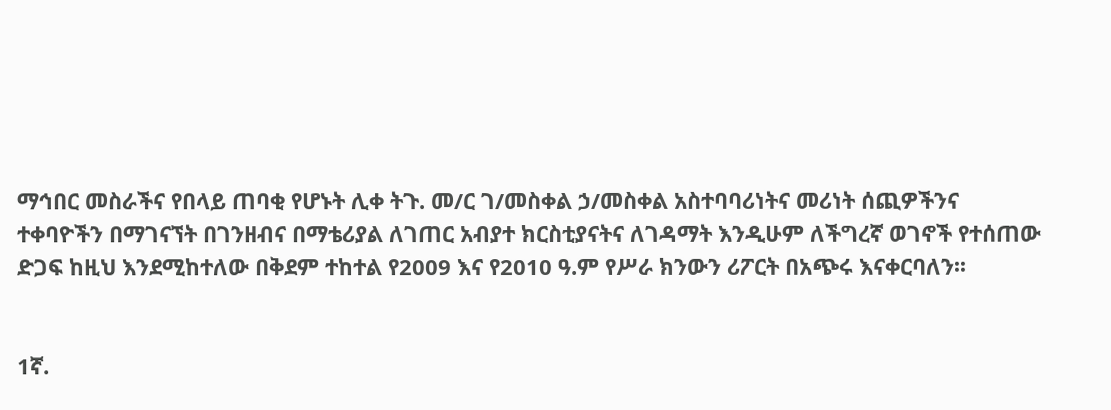ማኅበር መስራችና የበላይ ጠባቂ የሆኑት ሊቀ ትጉ. መ/ር ገ/መስቀል ኃ/መስቀል አስተባባሪነትና መሪነት ሰጪዎችንና ተቀባዮችን በማገናኘት በገንዘብና በማቴሪያል ለገጠር አብያተ ክርስቲያናትና ለገዳማት እንዲሁም ለችግረኛ ወገኖች የተሰጠው ድጋፍ ከዚህ እንደሚከተለው በቅደም ተከተል የ2009 እና የ2010 ዓ.ም የሥራ ክንውን ሪፖርት በአጭሩ እናቀርባለን፡፡


1ኛ.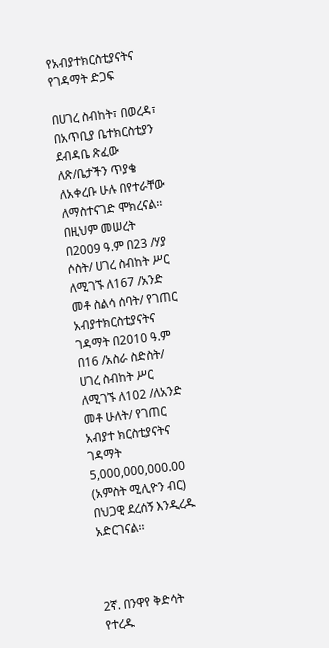የአብያተክርስቲያናትና የገዳማት ድጋፍ

በሀገረ ስብከት፣ በወረዳ፣ በአጥቢያ ቤተክርስቲያን ደብዳቤ ጽፈው ለጽ/ቤታችን ጥያቄ ለአቀረቡ ሁሉ በየተራቸው ለማስተናገድ ሞክረናል፡፡ በዚህም መሠረት በ2009 ዓ.ም በ23 /ሃያ ሶስት/ ሀገረ ስብከት ሥር ለሚገኙ ለ167 /አንድ መቶ ስልሳ ሰባት/ የገጠር አብያተክርስቲያናትና ገዳማት በ2010 ዓ.ም በ16 /አስራ ስድስት/ ሀገረ ስብከት ሥር ለሚገኙ ለ102 /ለአንድ መቶ ሁለት/ የገጠር አብያተ ክርስቲያናትና ገዳማት 5,000,000,000.00 (አምስት ሚሊዮን ብር) በህጋዊ ደረሰኝ እንዲረዱ አድርገናል፡፡



2ኛ. በንዋየ ቅድሳት የተረዱ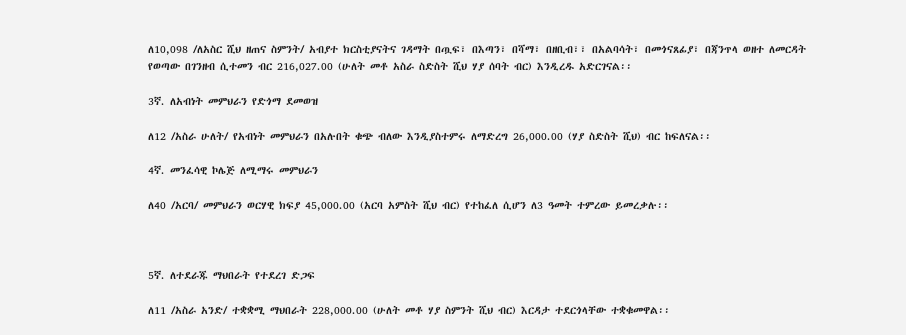ለ10,098 /ለአስር ሺህ ዘጠና ስምንት/ አብያተ ክርስቲያናትና ገዳማት በጧፍ፣ በእጣን፣ በሻማ፣ በዘቢብ፣፣ በአልባሳት፣ በመጎናጸፊያ፣ በጃንጥላ ወዘተ ለመርዳት የወጣው በገንዘብ ሲተመን ብር 216,027.00 (ሁለት መቶ አስራ ስድስት ሺህ ሃያ ሰባት ብር) እንዲረዱ አድርገናል፡፡

3ኛ. ለአብነት መምህራን የድጎማ ደመወዝ

ለ12 /አስራ ሁለት/ የአብነት መምህራን በአሉበት ቁጭ ብለው እንዲያስተምሩ ለማድረግ 26,000.00 (ሃያ ስድስት ሺህ) ብር ከፍለናል፡፡

4ኛ. መንፈሳዊ ኮሌጅ ለሚማሩ መምህራን

ለ40 /አርባ/ መምህራን ወርሃዊ ክፍያ 45,000.00 (አርባ አምስት ሺህ ብር) የተከፈለ ሲሆን ለ3 ዓመት ተምረው ይመረቃሉ፡፡



5ኛ. ለተደራጁ ማህበራት የተደረገ ድጋፍ

ለ11 /አስራ አንድ/ ተቋቋሚ ማህበራት 228,000.00 (ሁለት መቶ ሃያ ስምንት ሺህ ብር) እርዳታ ተደርጎላቸው ተቋቁመዋል፡፡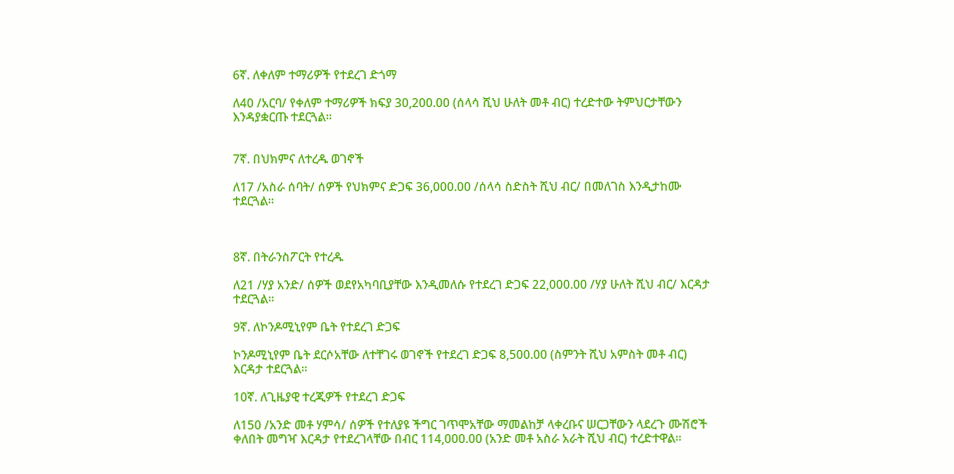6ኛ. ለቀለም ተማሪዎች የተደረገ ድጎማ

ለ40 /አርባ/ የቀለም ተማሪዎች ክፍያ 30,200.00 (ሰላሳ ሺህ ሁለት መቶ ብር) ተረድተው ትምህርታቸውን እንዳያቋርጡ ተደርጓል፡፡


7ኛ. በህክምና ለተረዱ ወገኖች

ለ17 /አስራ ሰባት/ ሰዎች የህክምና ድጋፍ 36,000.00 /ሰላሳ ስድስት ሺህ ብር/ በመለገስ እንዲታከሙ ተደርጓል፡፡



8ኛ. በትራንስፖርት የተረዱ

ለ21 /ሃያ አንድ/ ሰዎች ወደየአካባቢያቸው እንዲመለሱ የተደረገ ድጋፍ 22,000.00 /ሃያ ሁለት ሺህ ብር/ እርዳታ ተደርጓል፡፡

9ኛ. ለኮንዶሚኒየም ቤት የተደረገ ድጋፍ

ኮንዶሚኒየም ቤት ደርሶአቸው ለተቸገሩ ወገኖች የተደረገ ድጋፍ 8,500.00 (ስምንት ሺህ አምስት መቶ ብር) እርዳታ ተደርጓል፡፡

10ኛ. ለጊዜያዊ ተረጂዎች የተደረገ ድጋፍ

ለ150 /አንድ መቶ ሃምሳ/ ሰዎች የተለያዩ ችግር ገጥሞአቸው ማመልከቻ ላቀረቡና ሠርጋቸውን ላደረጉ ሙሽሮች ቀለበት መግዣ እርዳታ የተደረገላቸው በብር 114,000.00 (አንድ መቶ አስራ አራት ሺህ ብር) ተረድተዋል፡፡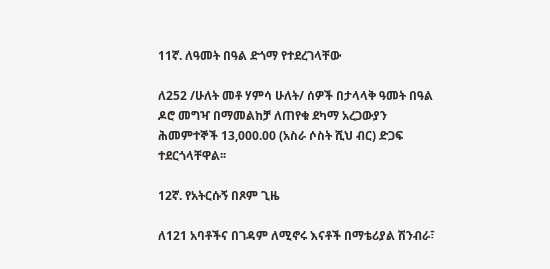11ኛ. ለዓመት በዓል ድጎማ የተደረገላቸው

ለ252 /ሁለት መቶ ሃምሳ ሁለት/ ሰዎች በታላላቅ ዓመት በዓል ዶሮ መግዣ በማመልከቻ ለጠየቁ ደካማ አረጋውያን ሕመምተኞች 13,000.00 (አስራ ሶስት ሺህ ብር) ድጋፍ ተደርጎላቸዋል፡፡

12ኛ. የአትርሱኝ በጾም ጊዜ

ለ121 አባቶችና በገዳም ለሚኖሩ እናቶች በማቴሪያል ሽንብራ፣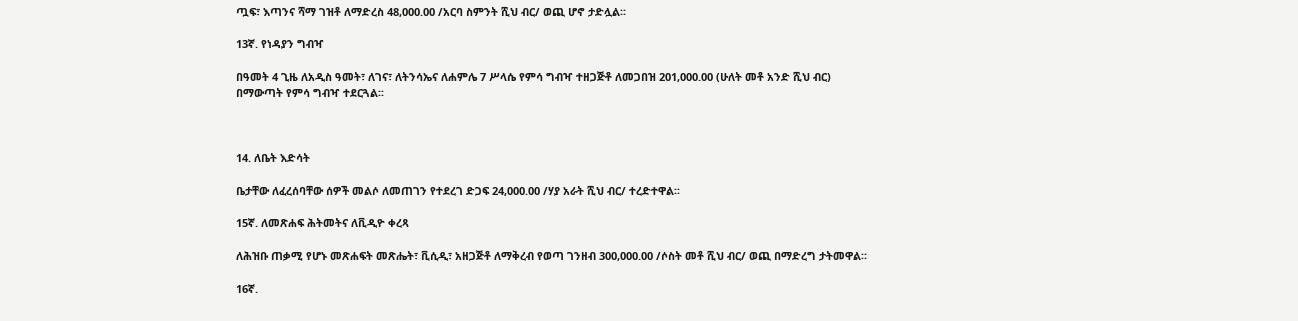ጧፍ፣ እጣንና ሻማ ገዝቶ ለማድረስ 48,000.00 /አርባ ስምንት ሺህ ብር/ ወጪ ሆኖ ታድሏል፡፡

13ኛ. የነዳያን ግብዣ

በዓመት 4 ጊዜ ለአዲስ ዓመት፣ ለገና፣ ለትንሳኤና ለሐምሌ 7 ሥላሴ የምሳ ግብዣ ተዘጋጅቶ ለመጋበዝ 201,000.00 (ሁለት መቶ አንድ ሺህ ብር) በማውጣት የምሳ ግብዣ ተደርጓል፡፡



14. ለቤት እድሳት

ቤታቸው ለፈረሰባቸው ሰዎች መልሶ ለመጠገን የተደረገ ድጋፍ 24,000.00 /ሃያ አራት ሺህ ብር/ ተረድተዋል፡፡

15ኛ. ለመጽሐፍ ሕትመትና ለቪዲዮ ቀረጻ

ለሕዝቡ ጠቃሚ የሆኑ መጽሐፍት መጽሔት፣ ቪሲዲ፣ አዘጋጅቶ ለማቅረብ የወጣ ገንዘብ 300,000.00 /ሶስት መቶ ሺህ ብር/ ወጪ በማድረግ ታትመዋል፡፡

16ኛ.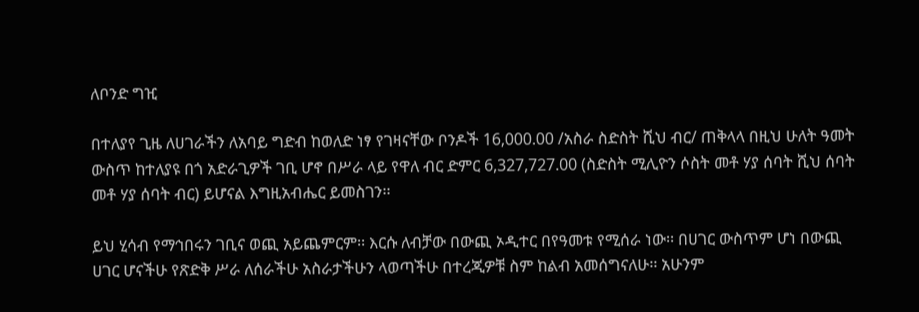ለቦንድ ግዢ

በተለያየ ጊዜ ለሀገራችን ለአባይ ግድብ ከወለድ ነፃ የገዛናቸው ቦንዶች 16,000.00 /አስራ ስድስት ሺህ ብር/ ጠቅላላ በዚህ ሁለት ዓመት ውስጥ ከተለያዩ በጎ አድራጊዎች ገቢ ሆኖ በሥራ ላይ የዋለ ብር ድምር 6,327,727.00 (ስድስት ሚሊዮን ሶስት መቶ ሃያ ሰባት ሺህ ሰባት መቶ ሃያ ሰባት ብር) ይሆናል እግዚአብሔር ይመስገን፡፡

ይህ ሂሳብ የማኅበሩን ገቢና ወጪ አይጨምርም፡፡ እርሱ ለብቻው በውጪ ኦዲተር በየዓመቱ የሚሰራ ነው፡፡ በሀገር ውስጥም ሆነ በውጪ ሀገር ሆናችሁ የጽድቅ ሥራ ለሰራችሁ አስራታችሁን ላወጣችሁ በተረጂዎቹ ስም ከልብ አመሰግናለሁ፡፡ አሁንም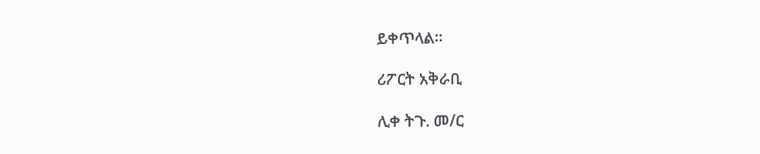ይቀጥላል፡፡

ሪፖርት አቅራቢ

ሊቀ ትጉ. መ/ር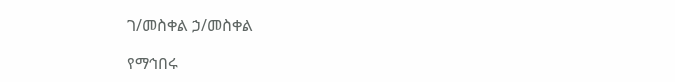ገ/መስቀል ኃ/መስቀል

የማኅበሩ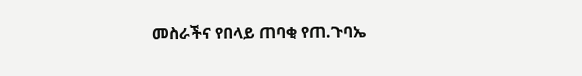መስራችና የበላይ ጠባቂ የጠ.ጉባኤ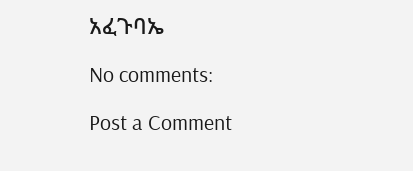አፈጉባኤ

No comments:

Post a Comment